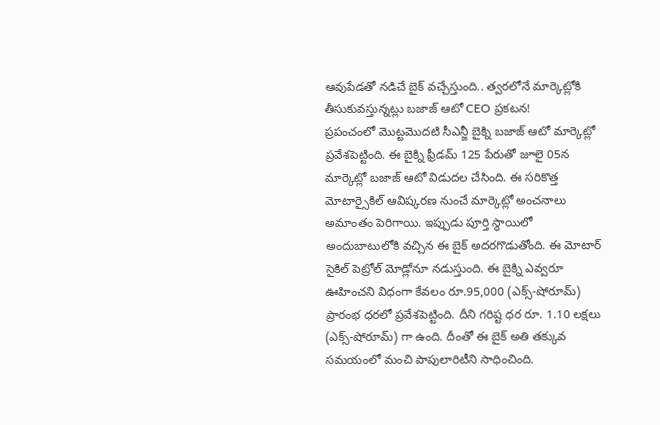ఆవుపేడతో నడిచే బైక్ వచ్చేస్తుంది.. త్వరలోనే మార్కెట్లోకి తీసుకువస్తున్నట్లు బజాజ్ ఆటో CEO ప్రకటన!
ప్రపంచంలో మొట్టమొదటి సీఎన్జీ బైక్ని బజాజ్ ఆటో మార్కెట్లో ప్రవేశపెట్టింది. ఈ బైక్ని ఫ్రీడమ్ 125 పేరుతో జూలై 05న మార్కెట్లో బజాజ్ ఆటో విడుదల చేసింది. ఈ సరికొత్త మోటార్సైకిల్ ఆవిష్కరణ నుంచే మార్కెట్లో అంచనాలు అమాంతం పెరిగాయి. ఇప్పుడు పూర్తి స్థాయిలో అందుబాటులోకి వచ్చిన ఈ బైక్ అదరగొడుతోంది. ఈ మోటార్ సైకిల్ పెట్రోల్ మోడ్లోనూ నడుస్తుంది. ఈ బైక్ని ఎవ్వరూ ఊహించని విధంగా కేవలం రూ.95,000 (ఎక్స్-షోరూమ్) ప్రారంభ ధరలో ప్రవేశపెట్టింది. దీని గరిష్ట ధర రూ. 1.10 లక్షలు (ఎక్స్-షోరూమ్) గా ఉంది. దీంతో ఈ బైక్ అతి తక్కువ సమయంలో మంచి పాపులారిటీని సాధించింది.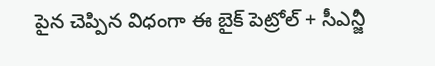పైన చెప్పిన విధంగా ఈ బైక్ పెట్రోల్ + సీఎన్జీ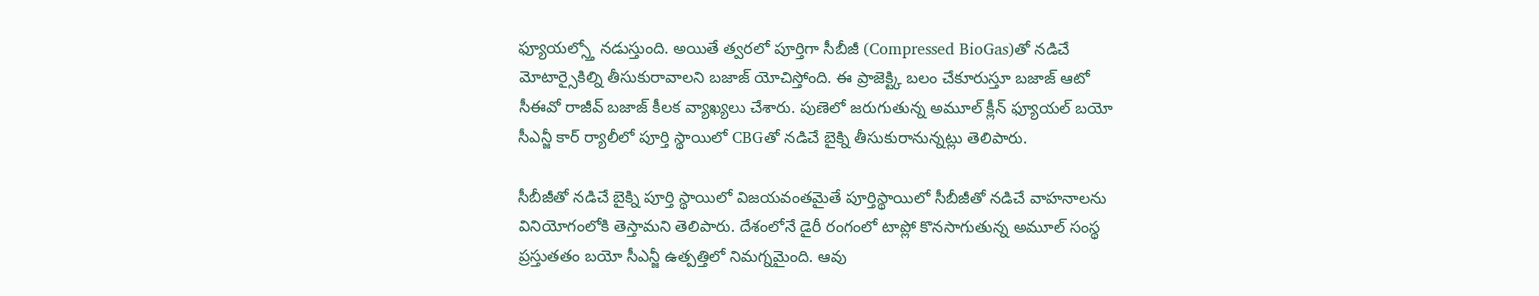ఫ్యూయల్స్తో నడుస్తుంది. అయితే త్వరలో పూర్తిగా సీబీజీ (Compressed BioGas)తో నడిచే మోటార్సైకిల్ని తీసుకురావాలని బజాజ్ యోచిస్తోంది. ఈ ప్రాజెక్ట్కి బలం చేకూరుస్తూ బజాజ్ ఆటో సీఈవో రాజీవ్ బజాజ్ కీలక వ్యాఖ్యలు చేశారు. పుణెలో జరుగుతున్న అమూల్ క్లీన్ ఫ్యూయల్ బయో సీఎన్జీ కార్ ర్యాలీలో పూర్తి స్థాయిలో CBGతో నడిచే బైక్ని తీసుకురానున్నట్లు తెలిపారు.

సీబీజీతో నడిచే బైక్ని పూర్తి స్థాయిలో విజయవంతమైతే పూర్తిస్థాయిలో సీబీజీతో నడిచే వాహనాలను వినియోగంలోకి తెస్తామని తెలిపారు. దేశంలోనే డైరీ రంగంలో టాప్లో కొనసాగుతున్న అమూల్ సంస్థ ప్రస్తుతతం బయో సీఎన్జీ ఉత్పత్తిలో నిమగ్నమైంది. ఆవు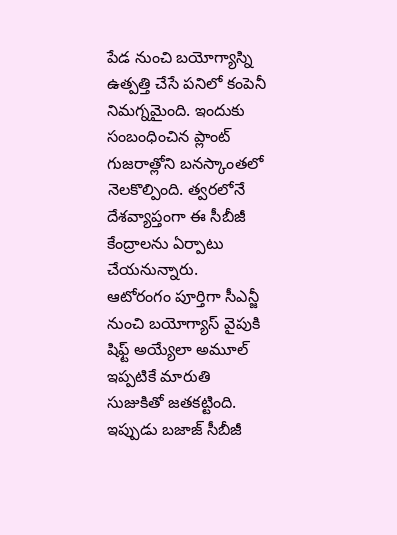పేడ నుంచి బయోగ్యాస్ని ఉత్పత్తి చేసే పనిలో కంపెనీ నిమగ్నమైంది. ఇందుకు సంబంధించిన ప్లాంట్ గుజరాత్లోని బనస్కాంతలో నెలకొల్పింది. త్వరలోనే దేశవ్యాప్తంగా ఈ సీబీజీ కేంద్రాలను ఏర్పాటు చేయనున్నారు.
ఆటోరంగం పూర్తిగా సీఎన్జీ నుంచి బయోగ్యాస్ వైపుకి షిఫ్ట్ అయ్యేలా అమూల్ ఇప్పటికే మారుతి సుజుకితో జతకట్టింది. ఇప్పుడు బజాజ్ సీబీజీ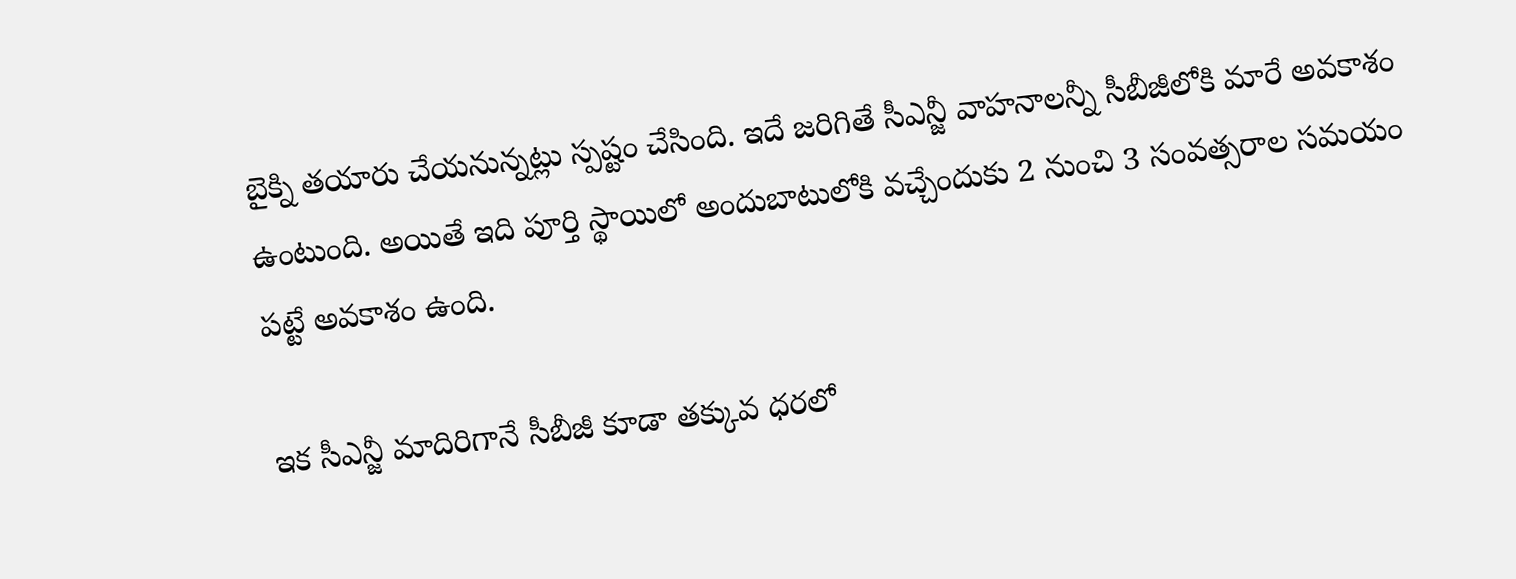బైక్ని తయారు చేయనున్నట్లు స్పష్టం చేసింది. ఇదే జరిగితే సీఎన్జీ వాహనాలన్నీ సీబీజీలోకి మారే అవకాశం ఉంటుంది. అయితే ఇది పూర్తి స్థాయిలో అందుబాటులోకి వచ్చేందుకు 2 నుంచి 3 సంవత్సరాల సమయం పట్టే అవకాశం ఉంది.

ఇక సీఎన్జీ మాదిరిగానే సీబీజీ కూడా తక్కువ ధరలో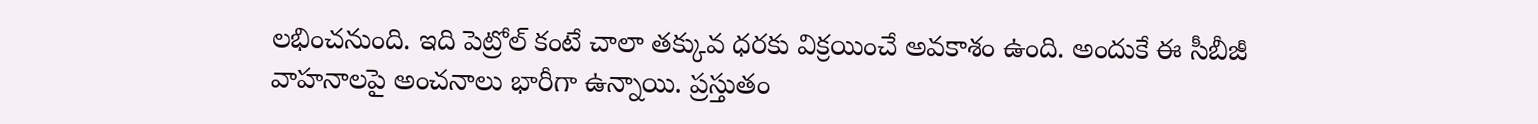లభించనుంది. ఇది పెట్రోల్ కంటే చాలా తక్కువ ధరకు విక్రయించే అవకాశం ఉంది. అందుకే ఈ సీబీజీ వాహనాలపై అంచనాలు భారీగా ఉన్నాయి. ప్రస్తుతం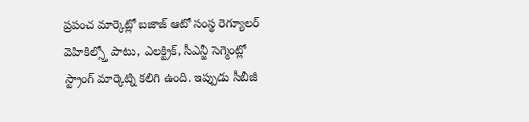ప్రపంచ మార్కెట్లో బజాజ్ ఆటో సంస్థ రెగ్యూలర్ వెహికిల్స్తో పాటు, ఎలక్ట్రిక్, సీఎన్జీ సెగ్మెంట్లో స్ట్రాంగ్ మార్కెట్ని కలిగి ఉంది. ఇప్పుడు సీబీజీ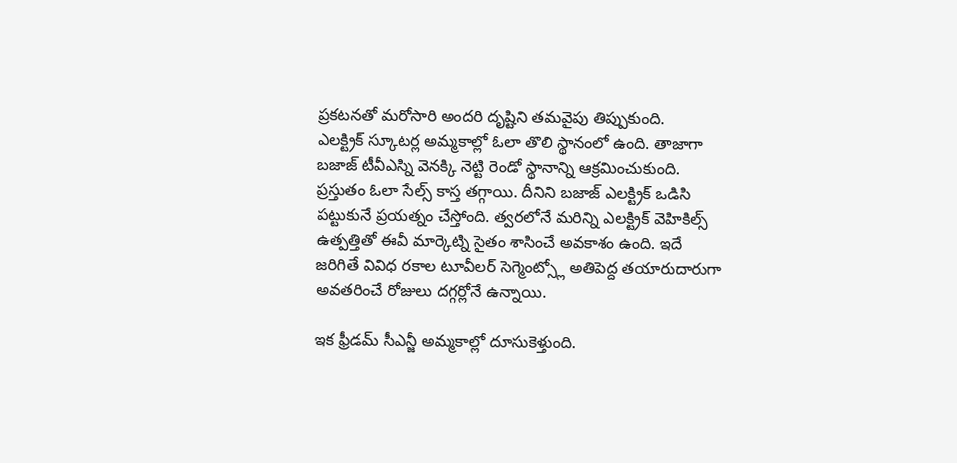ప్రకటనతో మరోసారి అందరి దృష్టిని తమవైపు తిప్పుకుంది.
ఎలక్ట్రిక్ స్కూటర్ల అమ్మకాల్లో ఓలా తొలి స్థానంలో ఉంది. తాజాగా బజాజ్ టీవీఎస్ని వెనక్కి నెట్టి రెండో స్థానాన్ని ఆక్రమించుకుంది. ప్రస్తుతం ఓలా సేల్స్ కాస్త తగ్గాయి. దీనిని బజాజ్ ఎలక్ట్రిక్ ఒడిసి పట్టుకునే ప్రయత్నం చేస్తోంది. త్వరలోనే మరిన్ని ఎలక్ట్రిక్ వెహికిల్స్ ఉత్పత్తితో ఈవీ మార్కెట్ని సైతం శాసించే అవకాశం ఉంది. ఇదే జరిగితే వివిధ రకాల టూవీలర్ సెగ్మెంట్స్లో అతిపెద్ద తయారుదారుగా అవతరించే రోజులు దగ్గర్లోనే ఉన్నాయి.

ఇక ఫ్రీడమ్ సీఎన్జీ అమ్మకాల్లో దూసుకెళ్తుంది.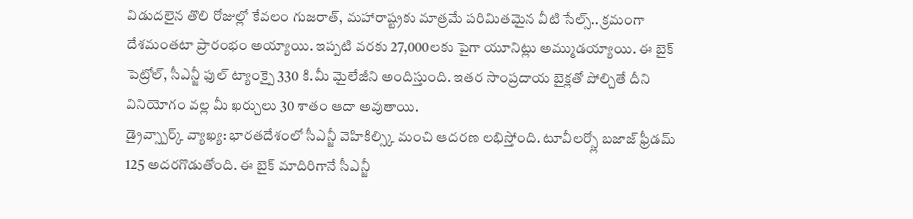విడుదలైన తొలి రోజుల్లో కేవలం గుజరాత్, మహారాష్ట్రకు మాత్రమే పరిమితమైన వీటి సేల్స్.. క్రమంగా దేశమంతటా ప్రారంభం అయ్యాయి. ఇప్పటి వరకు 27,000లకు పైగా యూనిట్లు అమ్ముడయ్యాయి. ఈ బైక్ పెట్రోల్, సీఎన్జీ ఫుల్ ట్యాంక్పై 330 కి.మీ మైలేజీని అందిస్తుంది. ఇతర సాంప్రదాయ బైక్లతో పోల్చితే దీని వినియోగం వల్ల మీ ఖర్చులు 30 శాతం ఆదా అవుతాయి.
డ్రైవ్స్పార్క్ వ్యాఖ్య: భారతదేశంలో సీఎన్జీ వెహికిల్స్కి మంచి ఆదరణ లభిస్తోంది. టూవీలర్స్లో బజాజ్ ఫ్రీడమ్ 125 అదరగొడుతోంది. ఈ బైక్ మాదిరిగానే సీఎన్జీ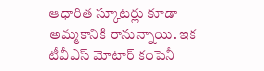ఆధారిత స్కూటర్లు కూడా అమ్మకానికి రానున్నాయి. ఇక టీవీఎస్ మోటార్ కంపెనీ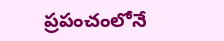ప్రపంచంలోనే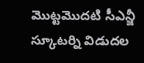మొట్టమొదటి సీఎన్జీ స్కూటర్ని విడుదల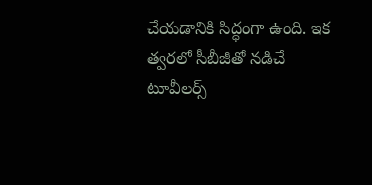చేయడానికి సిద్ధంగా ఉంది. ఇక త్వరలో సీబీజీతో నడిచే టూవీలర్స్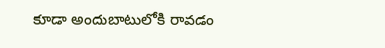కూడా అందుబాటులోకి రావడం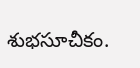శుభసూచీకం.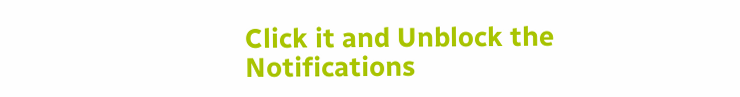Click it and Unblock the Notifications